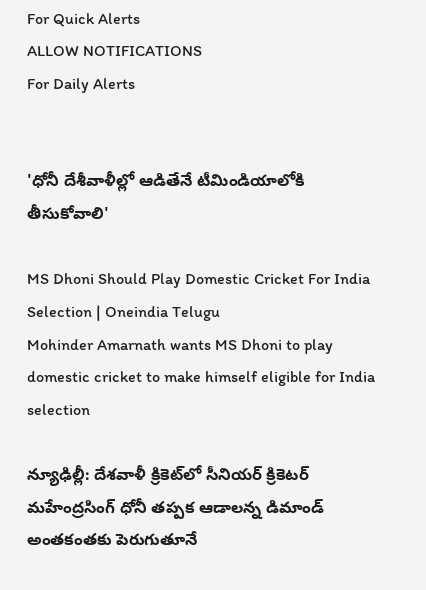For Quick Alerts
ALLOW NOTIFICATIONS
For Daily Alerts


'ధోనీ దేశీవాళీల్లో ఆడితేనే టీమిండియాలోకి తీసుకోవాలి'

MS Dhoni Should Play Domestic Cricket For India Selection | Oneindia Telugu
Mohinder Amarnath wants MS Dhoni to play domestic cricket to make himself eligible for India selection

న్యూఢిల్లీ: దేశవాళీ క్రికెట్‌లో సీనియర్ క్రికెటర్ మహేంద్రసింగ్ ధోనీ తప్పక ఆడాలన్న డిమాండ్ అంతకంతకు పెరుగుతూనే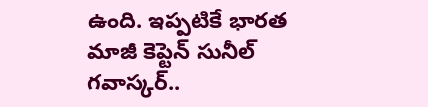ఉంది. ఇప్పటికే భారత మాజీ కెప్టెన్ సునీల్ గవాస్కర్..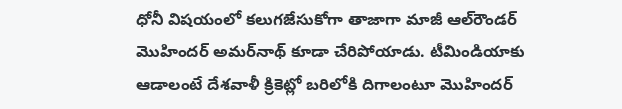ధోనీ విషయంలో కలుగజేసుకోగా తాజాగా మాజీ ఆల్‌రౌండర్ మొహిందర్ అమర్‌నాథ్ కూడా చేరిపోయాడు. టీమిండియాకు ఆడాలంటే దేశవాళీ క్రికెట్లో బరిలోకి దిగాలంటూ మొహిందర్‌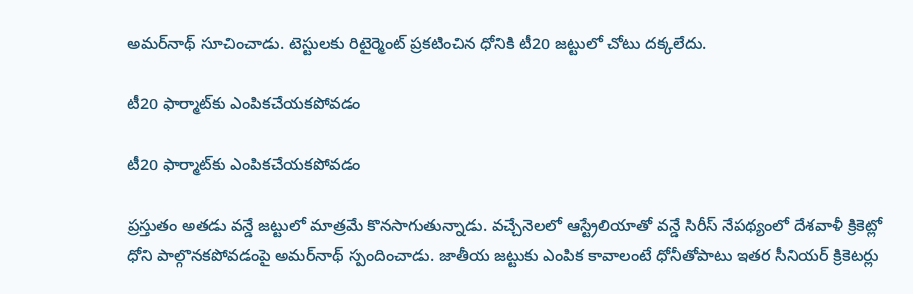అమర్‌నాథ్‌ సూచించాడు. టెస్టులకు రిటైర్మెంట్‌ ప్రకటించిన ధోనికి టీ20 జట్టులో చోటు దక్కలేదు.

టీ20 ఫార్మాట్‌కు ఎంపికచేయకపోవడం

టీ20 ఫార్మాట్‌కు ఎంపికచేయకపోవడం

ప్రస్తుతం అతడు వన్డే జట్టులో మాత్రమే కొనసాగుతున్నాడు. వచ్చేనెలలో ఆస్ట్రేలియాతో వన్డే సిరీస్‌ నేపథ్యంలో దేశవాళీ క్రికెట్లో ధోని పాల్గొనకపోవడంపై అమర్‌నాథ్‌ స్పందించాడు. జాతీయ జట్టుకు ఎంపిక కావాలంటే ధోనీతోపాటు ఇతర సీనియర్‌ క్రికెటర్లు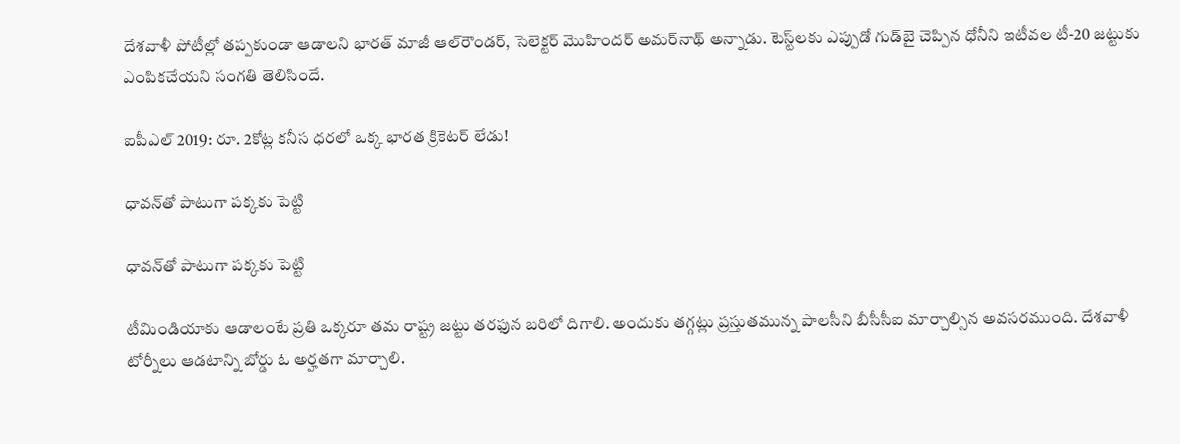దేశవాళీ పోటీల్లో తప్పకుండా ఆడాలని భారత్‌ మాజీ ఆల్‌రౌండర్‌, సెలెక్టర్‌ మొహిందర్‌ అమర్‌నాథ్‌ అన్నాడు. టెస్ట్‌లకు ఎప్పుడో గుడ్‌బై చెప్పిన ధోనీని ఇటీవల టీ-20 జట్టుకు ఎంపికచేయని సంగతి తెలిసిందే.

ఐపీఎల్ 2019: రూ. 2కోట్ల కనీస ధరలో ఒక్క భారత క్రికెటర్ లేడు!

ధావన్‌తో పాటుగా పక్కకు పెట్టి

ధావన్‌తో పాటుగా పక్కకు పెట్టి

టీమిండియాకు ఆడాలంటే ప్రతి ఒక్కరూ తమ రాష్ట్ర జట్టు తరఫున బరిలో దిగాలి. అందుకు తగ్గట్లు ప్రస్తుతమున్న పాలసీని బీసీసీఐ మార్చాల్సిన అవసరముంది. దేశవాళీ టోర్నీలు ఆడటాన్ని బోర్డు ఓ అర్హతగా మార్చాలి.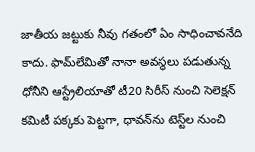జాతీయ జట్టుకు నీవు గతంలో ఏం సాధించావనేది కాదు. ఫామ్‌లేమితో నానా అవస్థలు పడుతున్న ధోనీని ఆస్ట్రేలియాతో టీ20 సిరీస్ నుంచి సెలెక్షన్ కమిటీ పక్కకు పెట్టగా, ధావన్‌ను టెస్ట్‌ల నుంచి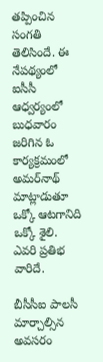తప్పించిన సంగతి తెలిసిందే. ఈ నేపథ్యంలో ఐసీసీ ఆధ్వర్యంలో బుధవారం జరిగిన ఓ కార్యక్రమంలో అమర్‌నాథ్ మాట్లాడుతూ ఒక్కో ఆటగానిది ఒక్కో శైలి. ఎవరి ప్రతిభ వారిదే.

బీసీసీఐ పాలసీ మార్చాల్సిన అవసరం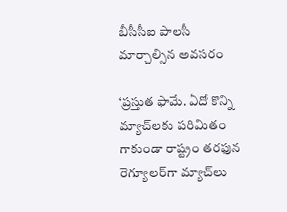బీసీసీఐ పాలసీ మార్చాల్సిన అవసరం

‘ప్రస్తుత ఫామే. ఏదో కొన్ని మ్యాచ్‌లకు పరిమితం గాకుండా రాష్ట్రం తరఫున రెగ్యూలర్‌గా మ్యాచ్‌లు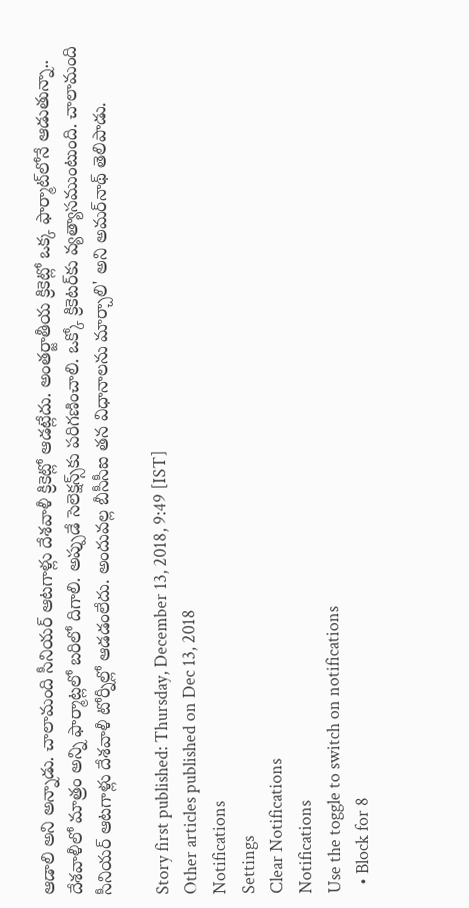ఆడాలి అని అన్నాడు. చాలామంది సీనియర్‌ ఆటగాళ్లు దేశవాళీ క్రికెట్లో ఆడట్లేదు. అంతర్జాతీయ క్రికెట్లో ఒక్క ఫార్మాట్‌లోనే ఆడుతున్నా.. దేశవాళీలో మాత్రం అన్ని ఫార్మాట్లలో బరిలో దిగాలి. అప్పుడే సెలెక్షన్స్‌కు పరిగణించాలి. ఒక్కో క్రికెటర్‌కు వ్యత్యాసముంటుంది. చాలామంది సీనియర్‌ ఆటగాళ్లు దేశవాళీ టోర్నీల్లో ఆడడంలేదు. అందువల్ల బీసీసీఐ తన విధానాలను మార్చాలి' అని అమర్‌నాథ్‌ తెలిపాడు.

Story first published: Thursday, December 13, 2018, 9:49 [IST]
Other articles published on Dec 13, 2018
Notifications
Settings
Clear Notifications
Notifications
Use the toggle to switch on notifications
  • Block for 8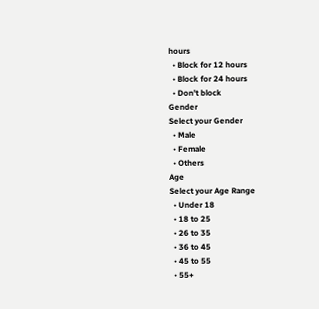hours
  • Block for 12 hours
  • Block for 24 hours
  • Don't block
Gender
Select your Gender
  • Male
  • Female
  • Others
Age
Select your Age Range
  • Under 18
  • 18 to 25
  • 26 to 35
  • 36 to 45
  • 45 to 55
  • 55+